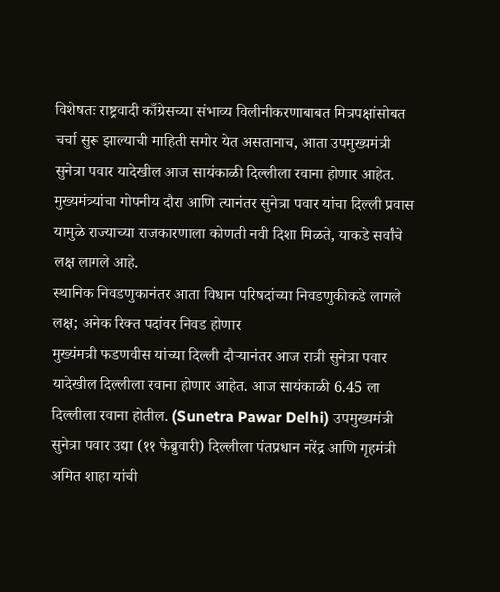विशेषतः राष्ट्रवादी काँग्रेसच्या संभाव्य विलीनीकरणाबाबत मित्रपक्षांसोबत चर्चा सुरू झाल्याची माहिती समोर येत असतानाच, आता उपमुख्यमंत्री सुनेत्रा पवार यादेखील आज सायंकाळी दिल्लीला रवाना होणार आहेत. मुख्यमंत्र्यांचा गोपनीय दौरा आणि त्यानंतर सुनेत्रा पवार यांचा दिल्ली प्रवास यामुळे राज्याच्या राजकारणाला कोणती नवी दिशा मिळते, याकडे सर्वांचे लक्ष लागले आहे.
स्थानिक निवडणुकानंतर आता विधान परिषदांच्या निवडणुकीकडे लागले लक्ष; अनेक रिक्त पदांवर निवड होणार
मुख्यंमत्री फडणवीस यांच्या दिल्ली दौऱ्यानंतर आज रात्री सुनेत्रा पवार यादेखील दिल्लीला रवाना होणार आहेत. आज सायंकाळी 6.45 ला दिल्लीला रवाना होतील. (Sunetra Pawar Delhi) उपमुख्यमंत्री सुनेत्रा पवार उद्या (११ फेब्रुवारी) दिल्लीला पंतप्रधान नरेंद्र आणि गृहमंत्री अमित शाहा यांची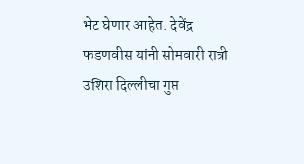भेट घेणार आहेत. देवेंद्र फडणवीस यांनी सोमवारी रात्री उशिरा दिल्लीचा गुप्त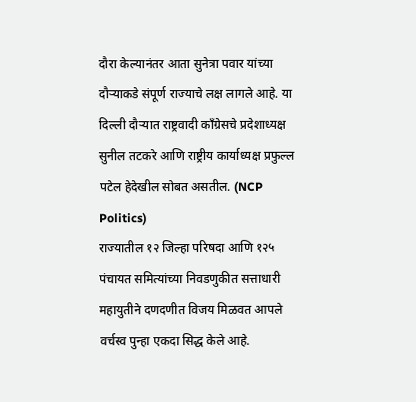दौरा केल्यानंतर आता सुनेत्रा पवार यांच्या दौऱ्याकडे संपूर्ण राज्याचे लक्ष लागले आहे. या दिल्ली दौऱ्यात राष्ट्रवादी काँग्रेसचे प्रदेशाध्यक्ष सुनील तटकरे आणि राष्ट्रीय कार्याध्यक्ष प्रफुल्ल पटेल हेदेखील सोबत असतील. (NCP Politics)
राज्यातील १२ जिल्हा परिषदा आणि १२५ पंचायत समित्यांच्या निवडणुकीत सत्ताधारी महायुतीने दणदणीत विजय मिळवत आपले वर्चस्व पुन्हा एकदा सिद्ध केले आहे.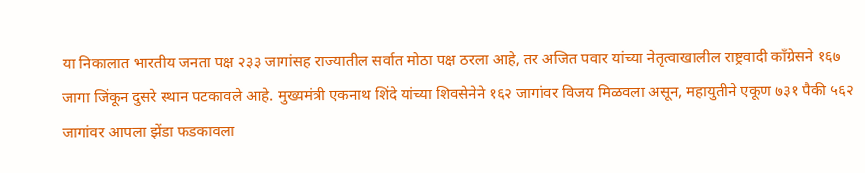या निकालात भारतीय जनता पक्ष २३३ जागांसह राज्यातील सर्वात मोठा पक्ष ठरला आहे, तर अजित पवार यांच्या नेतृत्वाखालील राष्ट्रवादी काँग्रेसने १६७ जागा जिंकून दुसरे स्थान पटकावले आहे. मुख्यमंत्री एकनाथ शिंदे यांच्या शिवसेनेने १६२ जागांवर विजय मिळवला असून, महायुतीने एकूण ७३१ पैकी ५६२ जागांवर आपला झेंडा फडकावला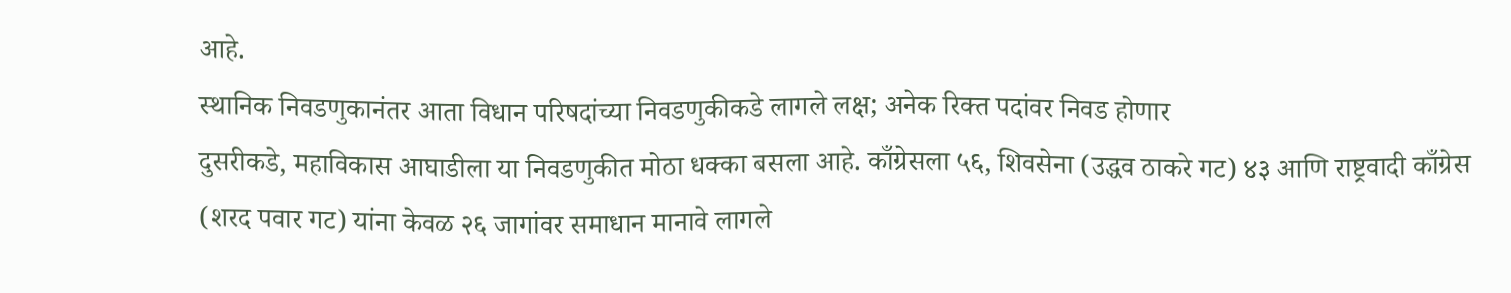आहे.
स्थानिक निवडणुकानंतर आता विधान परिषदांच्या निवडणुकीकडे लागले लक्ष; अनेक रिक्त पदांवर निवड होणार
दुसरीकडे, महाविकास आघाडीला या निवडणुकीत मोठा धक्का बसला आहे. काँग्रेसला ५६, शिवसेना (उद्धव ठाकरे गट) ४३ आणि राष्ट्रवादी काँग्रेस (शरद पवार गट) यांना केवळ २६ जागांवर समाधान मानावे लागले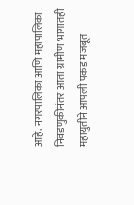आहे. नगरपालिका आणि महापालिका निवडणुकीनंतर आता ग्रामीण भागातही महायुतीने आपली पकड मजबूत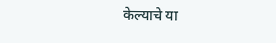केल्याचे या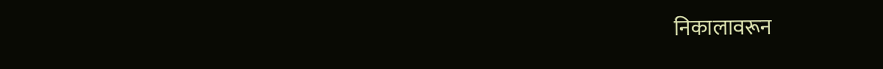निकालावरून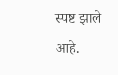स्पष्ट झाले आहे.